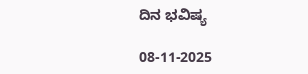ದಿನ ಭವಿಷ್ಯ

08-11-2025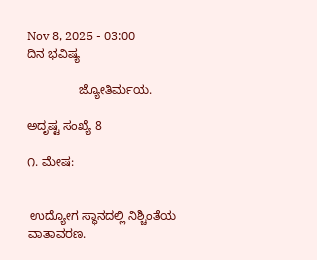Nov 8, 2025 - 03:00
ದಿನ ಭವಿಷ್ಯ

               ಜ್ಯೋತಿರ್ಮಯ.

ಅದೃಷ್ಟ ಸಂಖ್ಯೆ 8

೧. ಮೇಷ:


 ಉದ್ಯೋಗ ಸ್ಥಾನದಲ್ಲಿ ನಿಶ್ಚಿಂತೆಯ ವಾತಾವರಣ.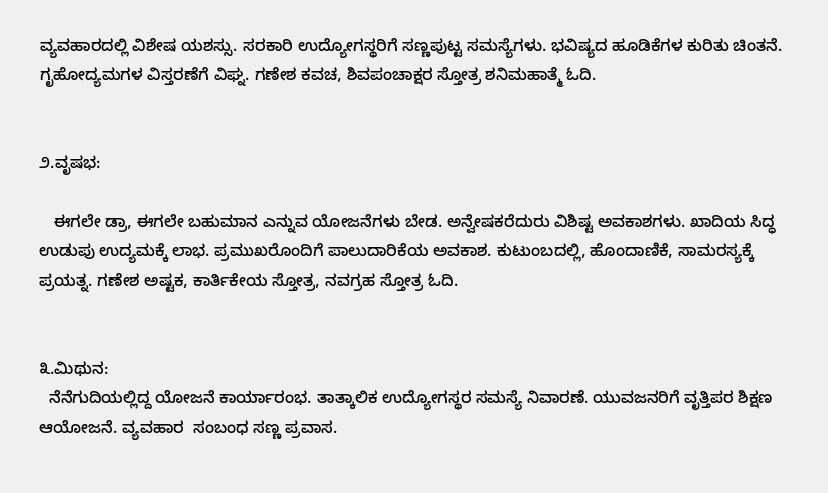ವ್ಯವಹಾರದಲ್ಲಿ ವಿಶೇಷ ಯಶಸ್ಸು. ಸರಕಾರಿ ಉದ್ಯೋಗಸ್ಥರಿಗೆ ಸಣ್ಣಪುಟ್ಟ ಸಮಸ್ಯೆಗಳು. ಭವಿಷ್ಯದ ಹೂಡಿಕೆಗಳ ಕುರಿತು ಚಿಂತನೆ. ಗೃಹೋದ್ಯಮಗಳ ವಿಸ್ತರಣೆಗೆ ವಿಘ್ನ. ಗಣೇಶ ಕವಚ, ಶಿವಪಂಚಾಕ್ಷರ ಸ್ತೋತ್ರ ಶನಿಮಹಾತ್ಮೆ ಓದಿ.


೨.ವೃಷಭ:

   ಈಗಲೇ ಡ್ರಾ, ಈಗಲೇ ಬಹುಮಾನ ಎನ್ನುವ ಯೋಜನೆಗಳು ಬೇಡ. ಅನ್ವೇಷಕರೆದುರು ವಿಶಿಷ್ಟ ಅವಕಾಶಗಳು. ಖಾದಿಯ ಸಿದ್ಧ ಉಡುಪು ಉದ್ಯಮಕ್ಕೆ ಲಾಭ. ಪ್ರಮುಖರೊಂದಿಗೆ ಪಾಲುದಾರಿಕೆಯ ಅವಕಾಶ. ಕುಟುಂಬದಲ್ಲಿ, ಹೊಂದಾಣಿಕೆ, ಸಾಮರಸ್ಯಕ್ಕೆ ಪ್ರಯತ್ನ. ಗಣೇಶ ಅಷ್ಟಕ, ಕಾರ್ತಿಕೇಯ ಸ್ತೋತ್ರ, ನವಗ್ರಹ ಸ್ತೋತ್ರ ಓದಿ.


೩.ಮಿಥುನ:
  ನೆನೆಗುದಿಯಲ್ಲಿದ್ದ ಯೋಜನೆ ಕಾರ್ಯಾರಂಭ. ತಾತ್ಕಾಲಿಕ ಉದ್ಯೋಗಸ್ಥರ ಸಮಸ್ಯೆ ನಿವಾರಣೆ. ಯುವಜನರಿಗೆ ವೃತ್ತಿಪರ ಶಿಕ್ಷಣ ಆಯೋಜನೆ. ವ್ಯವಹಾರ  ಸಂಬಂಧ ಸಣ್ಣ ಪ್ರವಾಸ.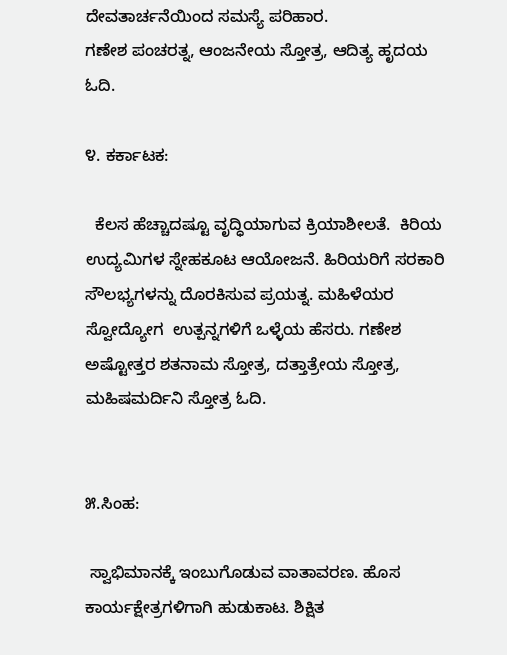ದೇವತಾರ್ಚನೆಯಿಂದ ಸಮಸ್ಯೆ ಪರಿಹಾರ.
ಗಣೇಶ ಪಂಚರತ್ನ, ಆಂಜನೇಯ ಸ್ತೋತ್ರ, ಆದಿತ್ಯ ಹೃದಯ ಓದಿ.

೪. ಕರ್ಕಾಟಕ:

  ಕೆಲಸ ಹೆಚ್ಚಾದಷ್ಟೂ ವೃದ್ಧಿಯಾಗುವ ಕ್ರಿಯಾಶೀಲತೆ.  ಕಿರಿಯ ಉದ್ಯಮಿಗಳ ಸ್ನೇಹಕೂಟ ಆಯೋಜನೆ. ಹಿರಿಯರಿಗೆ ಸರಕಾರಿ  ಸೌಲಭ್ಯಗಳನ್ನು ದೊರಕಿಸುವ ಪ್ರಯತ್ನ. ಮಹಿಳೆಯರ ಸ್ವೋದ್ಯೋಗ  ಉತ್ಪನ್ನಗಳಿಗೆ ಒಳ್ಳೆಯ ಹೆಸರು. ಗಣೇಶ ಅಷ್ಟೋತ್ತರ ಶತನಾಮ ಸ್ತೋತ್ರ, ದತ್ತಾತ್ರೇಯ ಸ್ತೋತ್ರ, ಮಹಿಷಮರ್ದಿನಿ ಸ್ತೋತ್ರ ಓದಿ.


೫.ಸಿಂಹ:

 ಸ್ವಾಭಿಮಾನಕ್ಕೆ ಇಂಬುಗೊಡುವ ವಾತಾವರಣ. ಹೊಸ ಕಾರ್ಯಕ್ಷೇತ್ರಗಳಿಗಾಗಿ ಹುಡುಕಾಟ. ಶಿಕ್ಷಿತ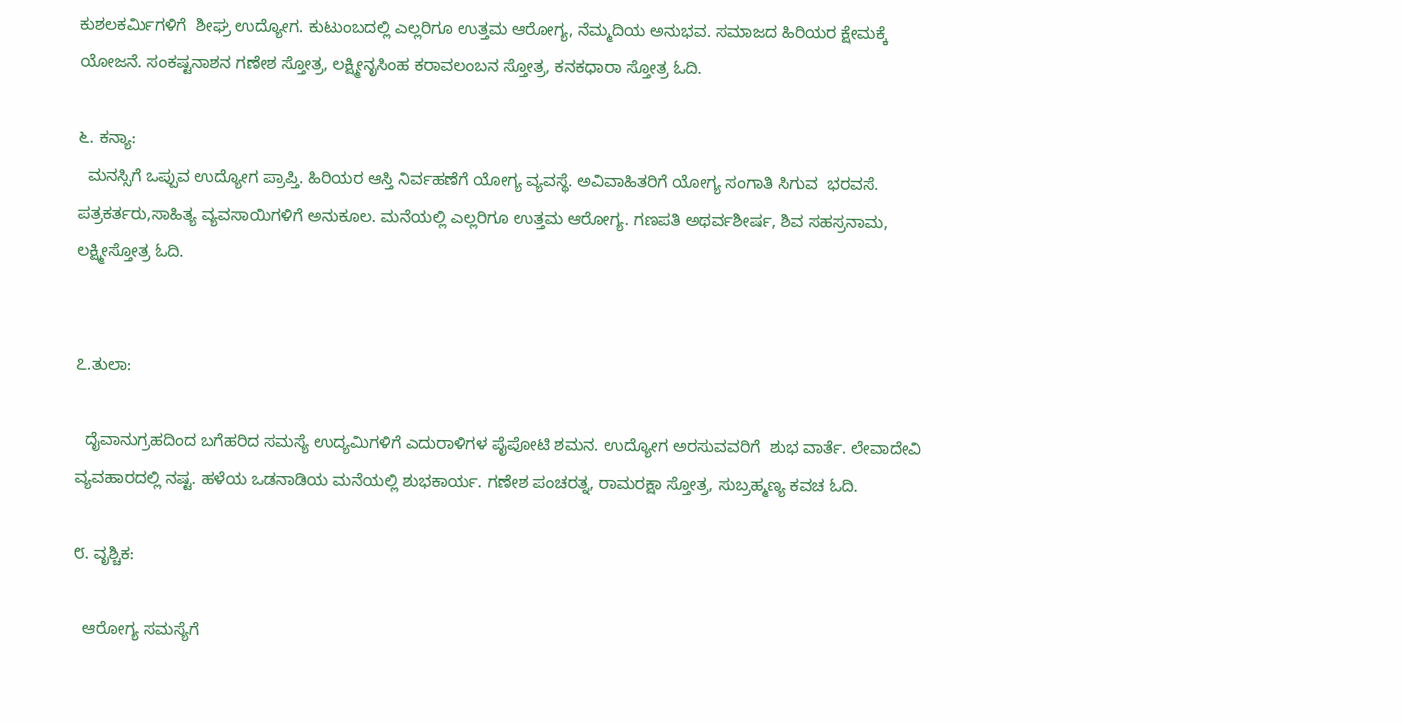ಕುಶಲಕರ್ಮಿಗಳಿಗೆ  ಶೀಘ್ರ ಉದ್ಯೋಗ. ಕುಟುಂಬದಲ್ಲಿ ಎಲ್ಲರಿಗೂ ಉತ್ತಮ ಆರೋಗ್ಯ, ನೆಮ್ಮದಿಯ ಅನುಭವ. ಸಮಾಜದ ಹಿರಿಯರ ಕ್ಷೇಮಕ್ಕೆ ಯೋಜನೆ. ಸಂಕಷ್ಟನಾಶನ ಗಣೇಶ ಸ್ತೋತ್ರ, ಲಕ್ಷ್ಮೀನೃಸಿಂಹ ಕರಾವಲಂಬನ ಸ್ತೋತ್ರ, ಕನಕಧಾರಾ ಸ್ತೋತ್ರ ಓದಿ.

೬. ಕನ್ಯಾ:
  ಮನಸ್ಸಿಗೆ ಒಪ್ಪುವ ಉದ್ಯೋಗ ಪ್ರಾಪ್ತಿ. ಹಿರಿಯರ ಆಸ್ತಿ ನಿರ್ವಹಣೆಗೆ ಯೋಗ್ಯ ವ್ಯವಸ್ಥೆ‌. ಅವಿವಾಹಿತರಿಗೆ ಯೋಗ್ಯ ಸಂಗಾತಿ ಸಿಗುವ  ಭರವಸೆ. ಪತ್ರಕರ್ತರು,ಸಾಹಿತ್ಯ ವ್ಯವಸಾಯಿಗಳಿಗೆ ಅನುಕೂಲ. ಮನೆಯಲ್ಲಿ ಎಲ್ಲರಿಗೂ ಉತ್ತಮ ಆರೋಗ್ಯ. ಗಣಪತಿ ಅಥರ್ವಶೀರ್ಷ, ಶಿವ ಸಹಸ್ರನಾಮ, ಲಕ್ಷ್ಮೀಸ್ತೋತ್ರ ಓದಿ.


೭.ತುಲಾ:

  ದೈವಾನುಗ್ರಹದಿಂದ ಬಗೆಹರಿದ ಸಮಸ್ಯೆ‌ ಉದ್ಯಮಿಗಳಿಗೆ ಎದುರಾಳಿಗಳ ಪೈಪೋಟಿ ಶಮನ. ಉದ್ಯೋಗ ಅರಸುವವರಿಗೆ  ಶುಭ ವಾರ್ತೆ. ಲೇವಾದೇವಿ ವ್ಯವಹಾರದಲ್ಲಿ ನಷ್ಟ. ಹಳೆಯ ಒಡನಾಡಿಯ ಮನೆಯಲ್ಲಿ ಶುಭಕಾರ್ಯ. ಗಣೇಶ ಪಂಚರತ್ನ, ರಾಮರಕ್ಷಾ ಸ್ತೋತ್ರ, ಸುಬ್ರಹ್ಮಣ್ಯ ಕವಚ ಓದಿ.

೮. ವೃಶ್ಚಿಕ:

  ಆರೋಗ್ಯ ಸಮಸ್ಯೆಗೆ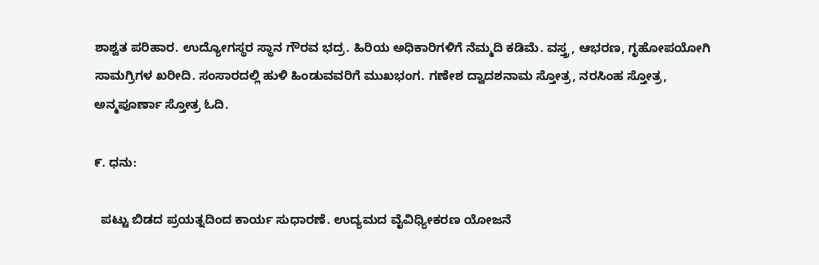ಶಾಶ್ವತ ಪರಿಹಾರ. ಉದ್ಯೋಗಸ್ಥರ ಸ್ಥಾನ ಗೌರವ ಭದ್ರ. ಹಿರಿಯ ಅಧಿಕಾರಿಗಳಿಗೆ ನೆಮ್ಮದಿ ಕಡಿಮೆ. ವಸ್ತ್ರ, ಆಭರಣ, ಗೃಹೋಪಯೋಗಿ ಸಾಮಗ್ರಿಗಳ ಖರೀದಿ. ಸಂಸಾರದಲ್ಲಿ ಹುಳಿ ಹಿಂಡುವವರಿಗೆ ಮುಖಭಂಗ. ಗಣೇಶ ದ್ವಾದಶನಾಮ ಸ್ತೋತ್ರ, ನರಸಿಂಹ ಸ್ತೋತ್ರ, ಅನ್ಮಪೂರ್ಣಾ ಸ್ತೋತ್ರ ಓದಿ.

೯. ಧನು:

  ಪಟ್ಟು ಬಿಡದ ಪ್ರಯತ್ನದಿಂದ ಕಾರ್ಯ ಸುಧಾರಣೆ. ಉದ್ಯಮದ ವೈವಿಧ್ಯೀಕರಣ ಯೋಜನೆ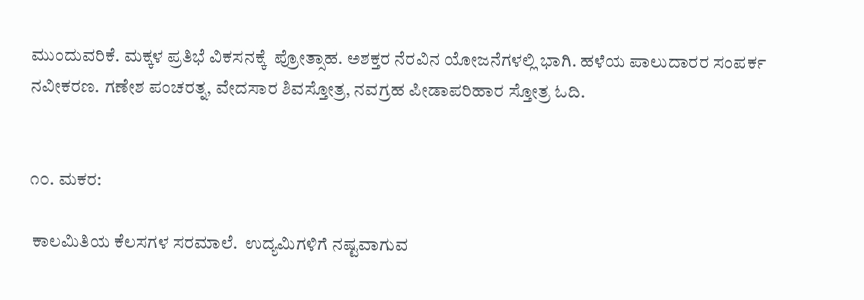ಮುಂದುವರಿಕೆ. ಮಕ್ಕಳ ಪ್ರತಿಭೆ ವಿಕಸನಕ್ಕೆ  ಪ್ರೋತ್ಸಾಹ. ಅಶಕ್ತರ ನೆರವಿನ ಯೋಜನೆಗಳಲ್ಲಿ ಭಾಗಿ. ಹಳೆಯ ಪಾಲುದಾರರ ಸಂಪರ್ಕ ನವೀಕರಣ. ಗಣೇಶ ಪಂಚರತ್ನ, ವೇದಸಾರ ಶಿವಸ್ತೋತ್ರ, ನವಗ್ರಹ ಪೀಡಾಪರಿಹಾರ ಸ್ತೋತ್ರ ಓದಿ.


೧೦. ಮಕರ:

 ಕಾಲಮಿತಿಯ ಕೆಲಸಗಳ ಸರಮಾಲೆ.  ಉದ್ಯಮಿಗಳಿಗೆ ನಷ್ಟವಾಗುವ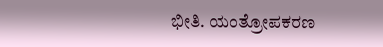ಭೀತಿ. ಯಂತ್ರೋಪಕರಣ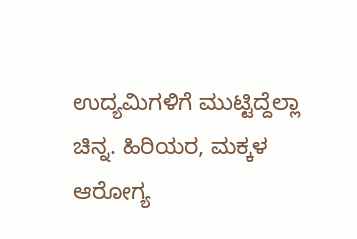ಉದ್ಯಮಿಗಳಿಗೆ ಮುಟ್ಟಿದ್ದೆಲ್ಲಾ ಚಿನ್ನ. ಹಿರಿಯರ, ಮಕ್ಕಳ ಆರೋಗ್ಯ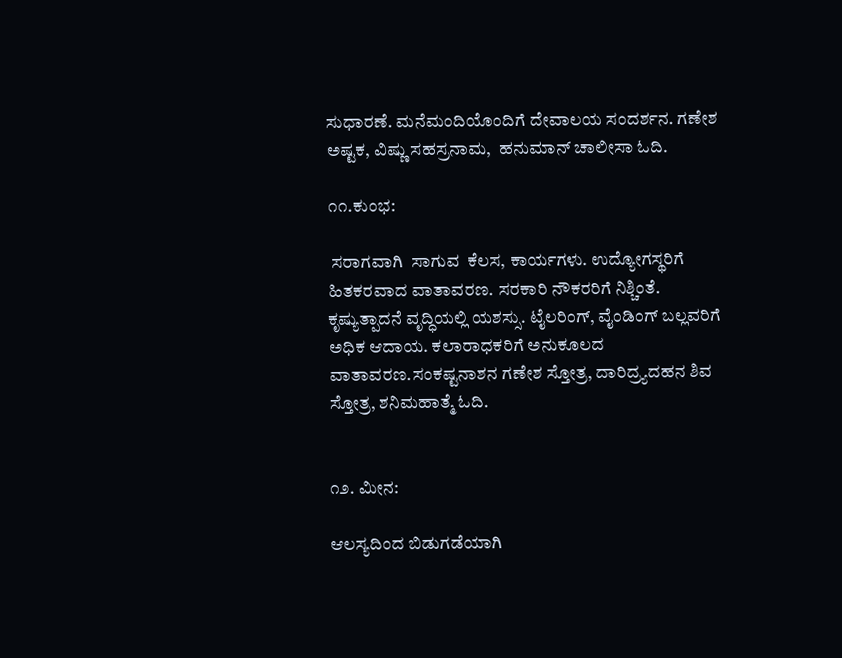ಸುಧಾರಣೆ. ಮನೆಮಂದಿಯೊಂದಿಗೆ ದೇವಾಲಯ ಸಂದರ್ಶನ. ಗಣೇಶ ಅಷ್ಟಕ, ವಿಷ್ಣು ಸಹಸ್ರನಾಮ,  ಹನುಮಾನ್ ಚಾಲೀಸಾ ಓದಿ.

೧೧.ಕುಂಭ:

 ಸರಾಗವಾಗಿ  ಸಾಗುವ  ಕೆಲಸ, ಕಾರ್ಯಗಳು. ಉದ್ಯೋಗಸ್ಥರಿಗೆ ಹಿತಕರವಾದ ವಾತಾವರಣ. ಸರಕಾರಿ ನೌಕರರಿಗೆ ನಿಶ್ಚಿಂತೆ. ಕೃಷ್ಯುತ್ಪಾದನೆ ವೃದ್ಧಿಯಲ್ಲಿ ಯಶಸ್ಸು. ಟೈಲರಿಂಗ್, ವೈಂಡಿಂಗ್ ಬಲ್ಲವರಿಗೆ ಅಧಿಕ ಆದಾಯ. ಕಲಾರಾಧಕರಿಗೆ ಅನುಕೂಲದ ವಾತಾವರಣ.ಸಂಕಷ್ಟನಾಶನ ಗಣೇಶ ಸ್ತೋತ್ರ, ದಾರಿದ್ರ್ಯದಹನ ಶಿವ ಸ್ತೋತ್ರ, ಶನಿಮಹಾತ್ಮೆ ಓದಿ.


೧೨. ಮೀನ:

ಆಲಸ್ಯದಿಂದ ಬಿಡುಗಡೆಯಾಗಿ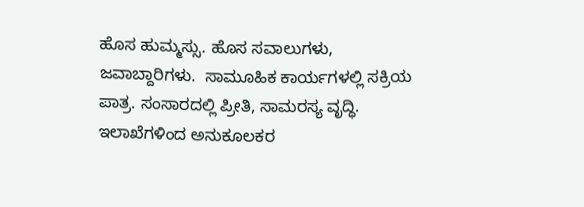ಹೊಸ ಹುಮ್ಮಸ್ಸು. ಹೊಸ ಸವಾಲುಗಳು, ಜವಾಬ್ದಾರಿಗಳು.  ಸಾಮೂಹಿಕ ಕಾರ್ಯಗಳಲ್ಲಿ ಸಕ್ರಿಯ ಪಾತ್ರ. ಸಂಸಾರದಲ್ಲಿ ಪ್ರೀತಿ, ಸಾಮರಸ್ಯ ವೃದ್ಧಿ. ಇಲಾಖೆಗಳಿಂದ ಅನುಕೂಲಕರ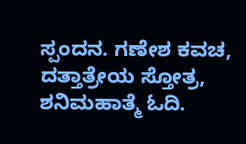ಸ್ಪಂದನ. ಗಣೇಶ ಕವಚ, ದತ್ತಾತ್ರೇಯ ಸ್ತೋತ್ರ, ಶನಿಮಹಾತ್ಮೆ ಓದಿ.